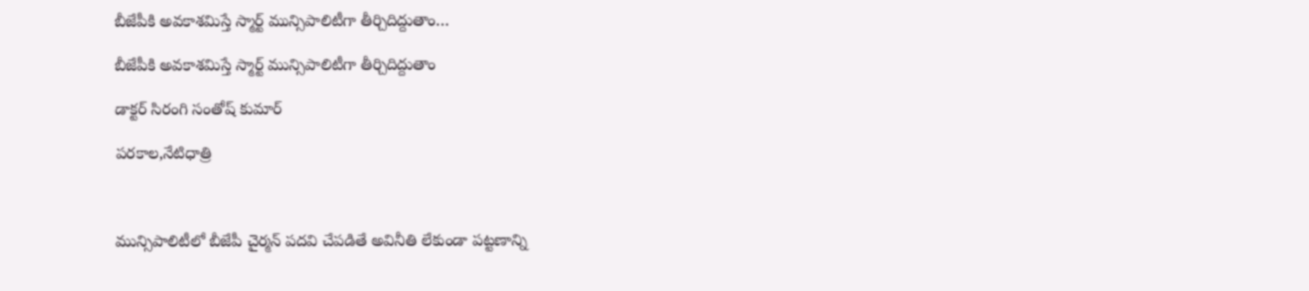బీజేపీకి అవకాశమిస్తే స్మార్ట్ మున్సిపాలిటీగా తీర్చిదిద్దుతాం…

బీజేపీకి అవకాశమిస్తే స్మార్ట్ మున్సిపాలిటీగా తీర్చిదిద్దుతాం

డాక్టర్ సిరంగి సంతోష్ కుమార్

పరకాల,నేటిధాత్రి



మున్సిపాలిటీలో బీజేపీ చైర్మన్ పదవి చేపడితే అవినీతి లేకుండా పట్టణాన్ని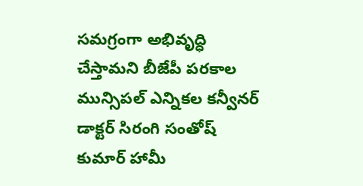సమగ్రంగా అభివృద్ధి చేస్తామని బీజేపీ పరకాల మున్సిపల్ ఎన్నికల కన్వీనర్ డాక్టర్ సిరంగి సంతోష్ కుమార్ హామీ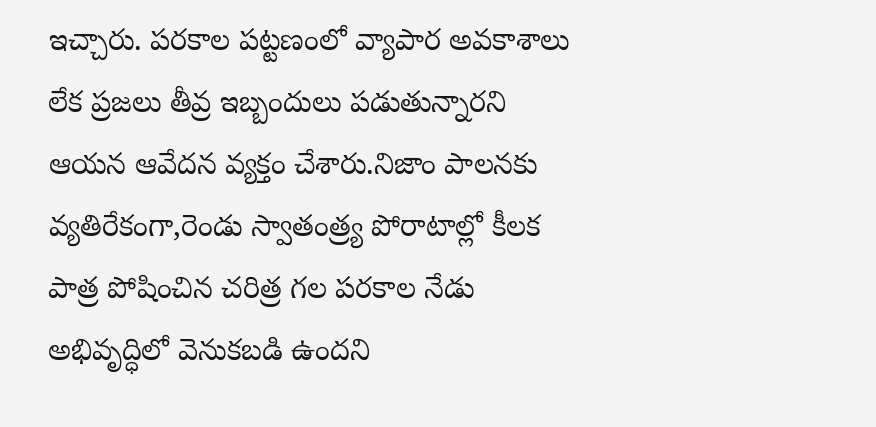ఇచ్చారు. పరకాల పట్టణంలో వ్యాపార అవకాశాలు లేక ప్రజలు తీవ్ర ఇబ్బందులు పడుతున్నారని ఆయన ఆవేదన వ్యక్తం చేశారు.నిజాం పాలనకు వ్యతిరేకంగా,రెండు స్వాతంత్ర్య పోరాటాల్లో కీలక పాత్ర పోషించిన చరిత్ర గల పరకాల నేడు అభివృద్ధిలో వెనుకబడి ఉందని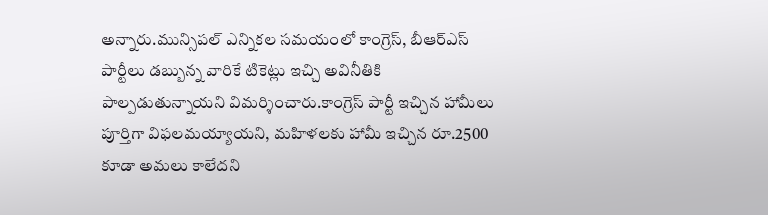అన్నారు.మున్సిపల్ ఎన్నికల సమయంలో కాంగ్రెస్, బీఆర్ఎస్ పార్టీలు డబ్బున్న వారికే టికెట్లు ఇచ్చి అవినీతికి పాల్పడుతున్నాయని విమర్శించారు.కాంగ్రెస్ పార్టీ ఇచ్చిన హామీలు పూర్తిగా విఫలమయ్యాయని, మహిళలకు హామీ ఇచ్చిన రూ.2500 కూడా అమలు కాలేదని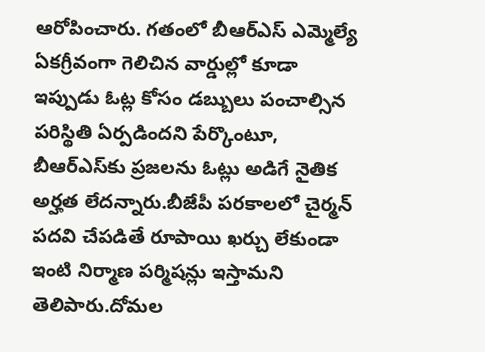ఆరోపించారు. గతంలో బీఆర్ఎస్ ఎమ్మెల్యే ఏకగ్రీవంగా గెలిచిన వార్డుల్లో కూడా ఇప్పుడు ఓట్ల కోసం డబ్బులు పంచాల్సిన పరిస్థితి ఏర్పడిందని పేర్కొంటూ, బీఆర్ఎస్‌కు ప్రజలను ఓట్లు అడిగే నైతిక అర్హత లేదన్నారు.బీజేపీ పరకాలలో చైర్మన్ పదవి చేపడితే రూపాయి ఖర్చు లేకుండా ఇంటి నిర్మాణ పర్మిషన్లు ఇస్తామని తెలిపారు.దోమల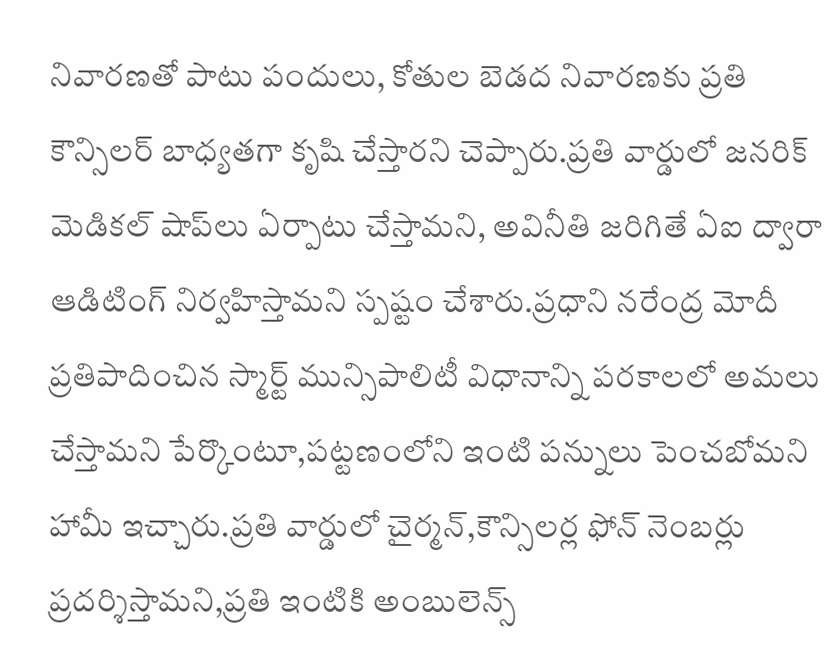నివారణతో పాటు పందులు, కోతుల బెడద నివారణకు ప్రతి కౌన్సిలర్ బాధ్యతగా కృషి చేస్తారని చెప్పారు.ప్రతి వార్డులో జనరిక్ మెడికల్ షాప్‌లు ఏర్పాటు చేస్తామని, అవినీతి జరిగితే ఏఐ ద్వారా ఆడిటింగ్ నిర్వహిస్తామని స్పష్టం చేశారు.ప్రధాని నరేంద్ర మోదీ ప్రతిపాదించిన స్మార్ట్ మున్సిపాలిటీ విధానాన్ని పరకాలలో అమలు చేస్తామని పేర్కొంటూ,పట్టణంలోని ఇంటి పన్నులు పెంచబోమని హామీ ఇచ్చారు.ప్రతి వార్డులో చైర్మన్,కౌన్సిలర్ల ఫోన్ నెంబర్లు ప్రదర్శిస్తామని,ప్రతి ఇంటికి అంబులెన్స్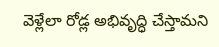వెళ్లేలా రోడ్ల అభివృద్ధి చేస్తామని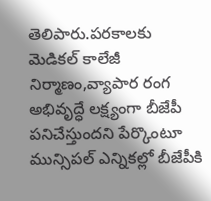తెలిపారు.పరకాలకు మెడికల్ కాలేజీ నిర్మాణం,వ్యాపార రంగ అభివృద్ధే లక్ష్యంగా బీజేపీ పనిచేస్తుందని పేర్కొంటూ మున్సిపల్ ఎన్నికల్లో బీజేపీకి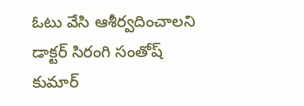ఓటు వేసి ఆశీర్వదించాలని డాక్టర్ సిరంగి సంతోష్ కుమార్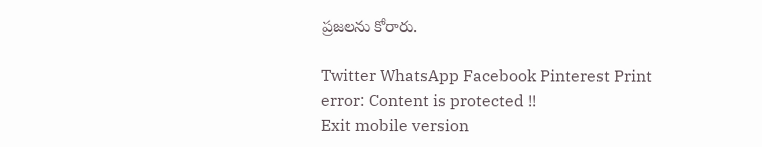ప్రజలను కోరారు.

Twitter WhatsApp Facebook Pinterest Print
error: Content is protected !!
Exit mobile version